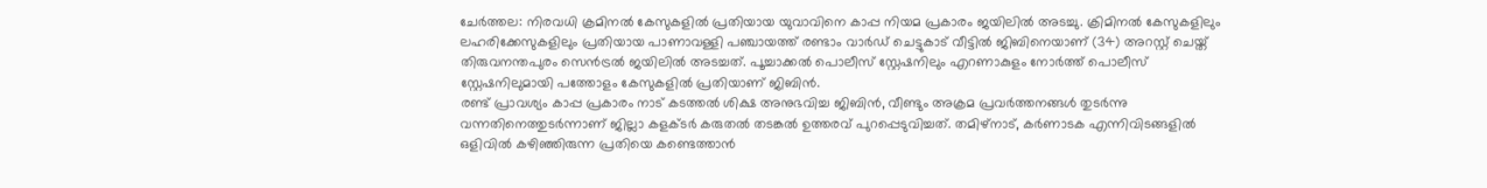ചേർത്തല: നിരവധി ക്രമിനൽ കേസുകളിൽ പ്രതിയായ യുവാവിനെ കാപ്പ നിയമ പ്രകാരം ജയിലിൽ അടച്ചു. ക്രിമിനൽ കേസുകളിലും ലഹരിക്കേസുകളിലും പ്രതിയായ പാണാവള്ളി പഞ്ചായത്ത് രണ്ടാം വാർഡ് ചെട്ടുകാട് വീട്ടിൽ ജിബിനെയാണ് (34) അറസ്റ്റ് ചെയ്ത് തിരുവനന്തപുരം സെൻട്രൽ ജയിലിൽ അടച്ചത്. പൂച്ചാക്കൽ പൊലീസ് സ്റ്റേഷനിലും എറണാകുളം നോർത്ത് പൊലീസ് സ്റ്റേഷനിലുമായി പത്തോളം കേസുകളിൽ പ്രതിയാണ് ജിബിൻ.
രണ്ട് പ്രാവശ്യം കാപ്പ പ്രകാരം നാട് കടത്തൽ ശിക്ഷ അനുഭവിച്ച ജിബിൻ, വീണ്ടും അക്രമ പ്രവർത്തനങ്ങൾ തുടർന്നു വന്നതിനെത്തുടർന്നാണ് ജില്ലാ കളക്ടർ കരുതൽ തടങ്കൽ ഉത്തരവ് പുറപ്പെടുവിച്ചത്. തമിഴ്നാട്, കർണാടക എന്നിവിടങ്ങളിൽ ഒളിവിൽ കഴിഞ്ഞിരുന്ന പ്രതിയെ കണ്ടെത്താൻ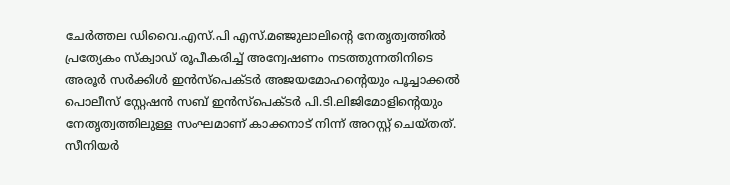ചേർത്തല ഡിവൈ.എസ്.പി എസ്.മഞ്ജുലാലിന്റെ നേതൃത്വത്തിൽ പ്രത്യേകം സ്ക്വാഡ് രൂപീകരിച്ച് അന്വേഷണം നടത്തുന്നതിനിടെ അരൂർ സർക്കിൾ ഇൻസ്പെക്ടർ അജയമോഹന്റെയും പൂച്ചാക്കൽ പൊലീസ് സ്റ്റേഷൻ സബ് ഇൻസ്പെക്ടർ പി.ടി.ലിജിമോളിന്റെയും നേതൃത്വത്തിലുള്ള സംഘമാണ് കാക്കനാട് നിന്ന് അറസ്റ്റ് ചെയ്തത്. സീനിയർ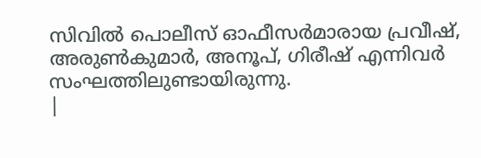സിവിൽ പൊലീസ് ഓഫീസർമാരായ പ്രവീഷ്, അരുൺകുമാർ, അനൂപ്, ഗിരീഷ് എന്നിവർ സംഘത്തിലുണ്ടായിരുന്നു.
|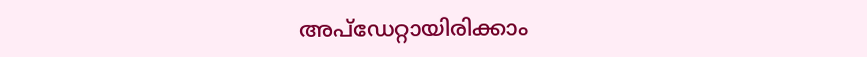അപ്ഡേറ്റായിരിക്കാം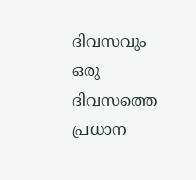ദിവസവും
ഒരു ദിവസത്തെ പ്രധാന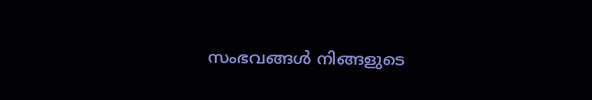സംഭവങ്ങൾ നിങ്ങളുടെ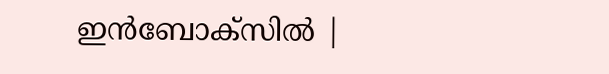ഇൻബോക്സിൽ |